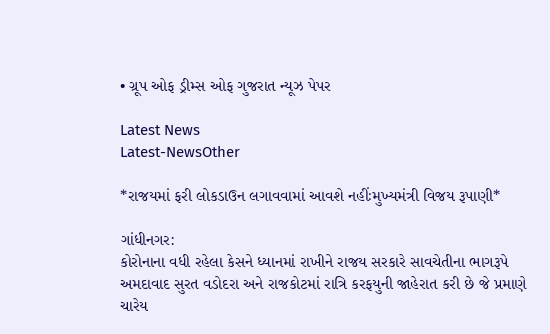• ગ્રૂપ ઓફ ડ્રીમ્સ ઓફ ગુજરાત ન્યૂઝ પેપર

Latest News
Latest-NewsOther

*રાજયમાં ફરી લોકડાઉન લગાવવામાં આવશે નહીંઃમુખ્યમંત્રી વિજય રૂપાણી*

ગાંધીનગર:
કોરોનાના વધી રહેલા કેસને ધ્યાનમાં રાખીને રાજય સરકારે સાવચેતીના ભાગરૂપે અમદાવાદ સુરત વડોદરા અને રાજકોટમાં રાત્રિ કરફયુની જાહેરાત કરી છે જે પ્રમાણે ચારેય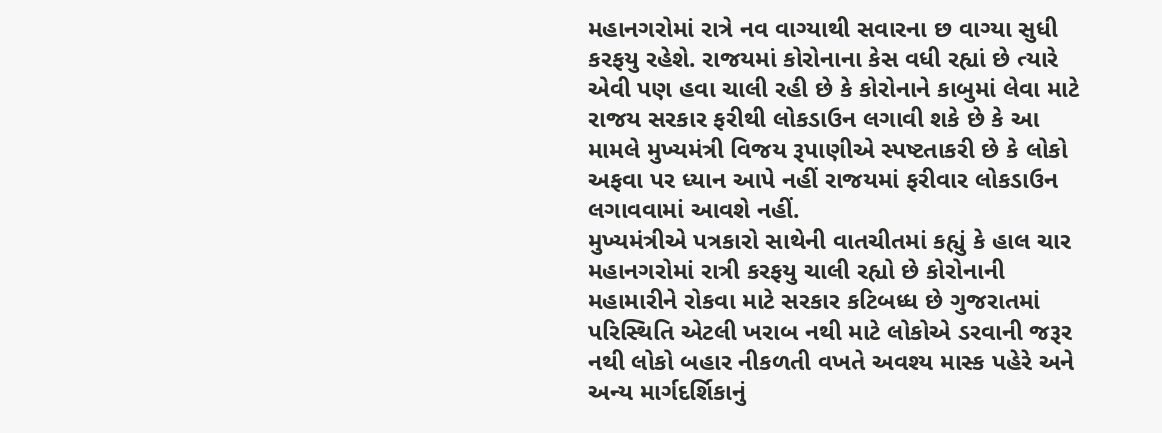મહાનગરોમાં રાત્રે નવ વાગ્યાથી સવારના છ વાગ્યા સુધી કરફયુ રહેશે. રાજયમાં કોરોનાના કેસ વધી રહ્યાં છે ત્યારે એવી પણ હવા ચાલી રહી છે કે કોરોનાને કાબુમાં લેવા માટે રાજય સરકાર ફરીથી લોકડાઉન લગાવી શકે છે કે આ મામલે મુખ્યમંત્રી વિજય રૂપાણીએ સ્પષ્ટતાકરી છે કે લોકો અફવા પર ધ્યાન આપે નહીં રાજયમાં ફરીવાર લોકડાઉન લગાવવામાં આવશે નહીં.
મુખ્યમંત્રીએ પત્રકારો સાથેની વાતચીતમાં કહ્યું કે હાલ ચાર મહાનગરોમાં રાત્રી કરફયુ ચાલી રહ્યો છે કોરોનાની મહામારીને રોકવા માટે સરકાર કટિબધ્ધ છે ગુજરાતમાં પરિસ્થિતિ એટલી ખરાબ નથી માટે લોકોએ ડરવાની જરૂર નથી લોકો બહાર નીકળતી વખતે અવશ્ય માસ્ક પહેરે અને અન્ય માર્ગદર્શિકાનું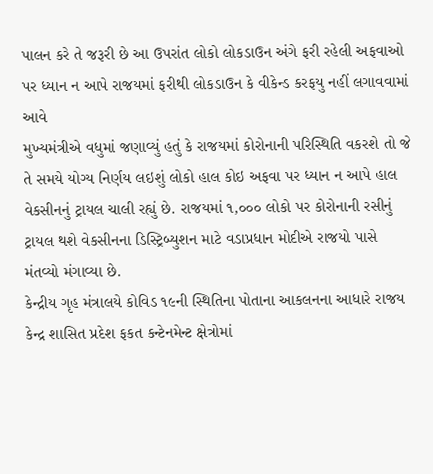પાલન કરે તે જરૂરી છે આ ઉપરાંત લોકો લોકડાઉન અંગે ફરી રહેલી અફવાઓ પર ધ્યાન ન આપે રાજયમાં ફરીથી લોકડાઉન કે વીકેન્ડ કરફયુ નહીં લગાવવામાં આવે
મુખ્યમંત્રીએ વધુમાં જણાવ્યું હતું કે રાજયમાં કોરોનાની પરિસ્થિતિ વકરશે તો જે તે સમયે યોગ્ય નિર્ણય લઇશું લોકો હાલ કોઇ અફવા પર ધ્યાન ન આપે હાલ વેકસીનનું ટ્રાયલ ચાલી રહ્યું છે. રાજયમાં ૧,૦૦૦ લોકો પર કોરોનાની રસીનું ટ્રાયલ થશે વેકસીનના ડિસ્ટ્રિબ્યુશન માટે વડાપ્રધાન મોદીએ રાજયો પાસે મંતવ્યો મંગાવ્યા છે.
કેન્દ્રીય ગૃહ મંત્રાલયે કોવિડ ૧૯ની સ્થિતિના પોતાના આકલનના આધારે રાજય કેન્દ્ર શાસિત પ્રદેશ ફકત કન્ટેનમેન્ટ ક્ષેત્રોમાં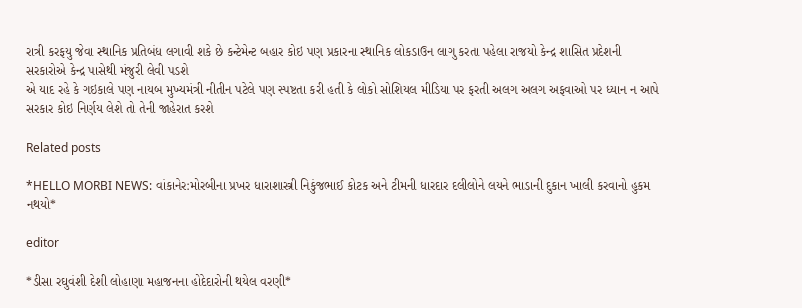રાત્રી કરફયુ જેવા સ્થાનિક પ્રતિબંધ લગાવી શકે છે કન્ટેમેન્ટ બહાર કોઇ પણ પ્રકારના સ્થાનિક લોકડાઉન લાગુ કરતા પહેલા રાજયો કેન્દ્ર શાસિત પ્રદેશની સરકારોએ કેન્દ્ર પાસેથી મંજુરી લેવી પડશે
એ યાદ રહે કે ગઇકાલે પણ નાયબ મુખ્યમંત્રી નીતીન પટેલે પણ સ્પષ્ટતા કરી હતી કે લોકો સોશિયલ મીડિયા પર ફરતી અલગ અલગ અફવાઓ પર ધ્યાન ન આપે સરકાર કોઇ નિર્ણય લેશે તો તેની જાહેરાત કરશે

Related posts

*HELLO MORBI NEWS: વાંકાનેર:મોરબીના પ્રખર ધારાશાસ્ત્રી નિકુંજભાઈ કોટક અને ટીમની ધારદાર દલીલોને લયને ભાડાની દુકાન ખાલી કરવાનો હુકમ નથયો*

editor

*ડીસા રઘુવંશી દેશી લોહાણા મહાજનના હોદેદારોની થયેલ વરણી*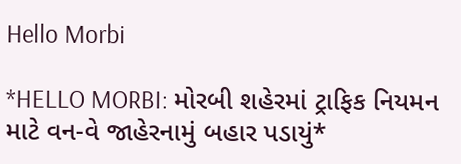Hello Morbi

*HELLO MORBI: મોરબી શહેરમાં ટ્રાફિક નિયમન માટે વન-વે જાહેરનામું બહાર પડાયું*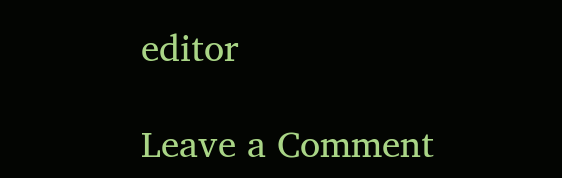editor

Leave a Comment